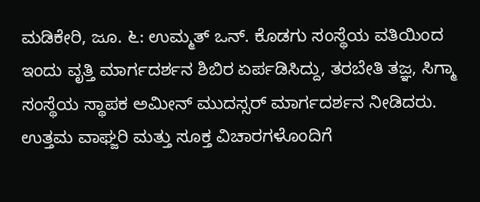ಮಡಿಕೇರಿ, ಜೂ. ೬: ಉಮ್ಮತ್ ಒನ್. ಕೊಡಗು ಸಂಸ್ಥೆಯ ವತಿಯಿಂದ ಇಂದು ವೃತ್ತಿ ಮಾರ್ಗದರ್ಶನ ಶಿಬಿರ ಏರ್ಪಡಿಸಿದ್ದು, ತರಬೇತಿ ತಜ್ಞ, ಸಿಗ್ಮಾ ಸಂಸ್ಥೆಯ ಸ್ಥಾಪಕ ಅಮೀನ್ ಮುದಸ್ಸರ್ ಮಾರ್ಗದರ್ಶನ ನೀಡಿದರು. ಉತ್ತಮ ವಾಘ್ಜರಿ ಮತ್ತು ಸೂಕ್ತ ವಿಚಾರಗಳೊಂದಿಗೆ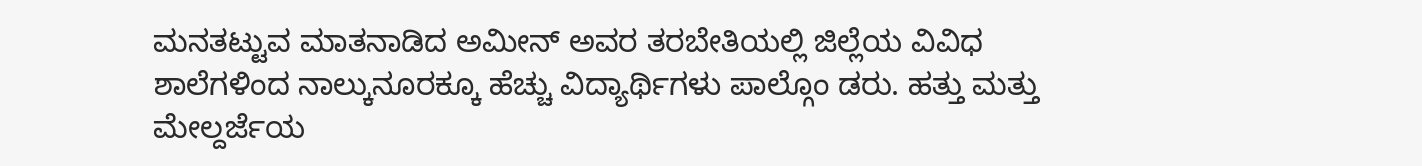ಮನತಟ್ಟುವ ಮಾತನಾಡಿದ ಅಮೀನ್ ಅವರ ತರಬೇತಿಯಲ್ಲಿ ಜಿಲ್ಲೆಯ ವಿವಿಧ ಶಾಲೆಗಳಿಂದ ನಾಲ್ಕುನೂರಕ್ಕೂ ಹೆಚ್ಚು ವಿದ್ಯಾರ್ಥಿಗಳು ಪಾಲ್ಗೊಂ ಡರು. ಹತ್ತು ಮತ್ತು ಮೇಲ್ದರ್ಜೆಯ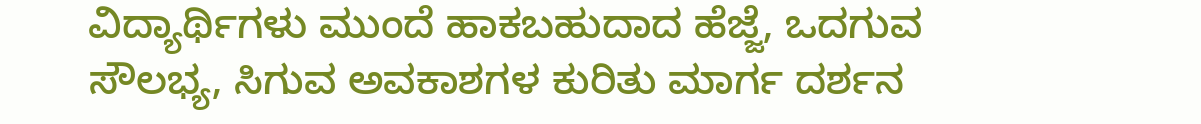ವಿದ್ಯಾರ್ಥಿಗಳು ಮುಂದೆ ಹಾಕಬಹುದಾದ ಹೆಜ್ಜೆ, ಒದಗುವ ಸೌಲಭ್ಯ, ಸಿಗುವ ಅವಕಾಶಗಳ ಕುರಿತು ಮಾರ್ಗ ದರ್ಶನ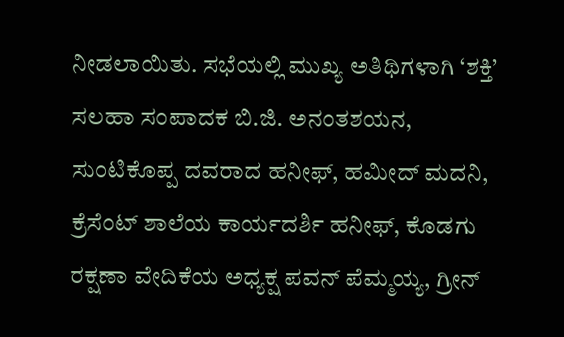ನೀಡಲಾಯಿತು. ಸಭೆಯಲ್ಲಿ ಮುಖ್ಯ ಅತಿಥಿಗಳಾಗಿ ‘ಶಕ್ತಿ’ ಸಲಹಾ ಸಂಪಾದಕ ಬಿ.ಜಿ. ಅನಂತಶಯನ, ಸುಂಟಿಕೊಪ್ಪ ದವರಾದ ಹನೀಫ್, ಹಮೀದ್ ಮದನಿ, ಕ್ರೆಸೆಂಟ್ ಶಾಲೆಯ ಕಾರ್ಯದರ್ಶಿ ಹನೀಫ್, ಕೊಡಗು ರಕ್ಷಣಾ ವೇದಿಕೆಯ ಅಧ್ಯಕ್ಷ ಪವನ್ ಪೆಮ್ಮಯ್ಯ, ಗ್ರೀನ್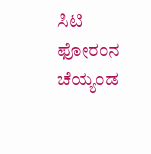ಸಿಟಿ ಫೋರಂನ ಚೆಯ್ಯಂಡ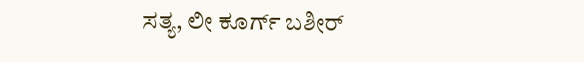ಸತ್ಯ, ಲೀ ಕೂರ್ಗ್ ಬಶೀರ್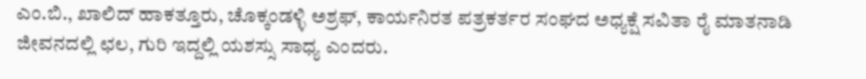ಎಂ.ಬಿ., ಖಾಲಿದ್ ಹಾಕತ್ತೂರು, ಚೊಕ್ಕಂಡಳ್ಳಿ ಅಶ್ರಫ್, ಕಾರ್ಯನಿರತ ಪತ್ರಕರ್ತರ ಸಂಘದ ಅಧ್ಯಕ್ಷೆ ಸವಿತಾ ರೈ ಮಾತನಾಡಿ ಜೀವನದಲ್ಲಿ ಛಲ, ಗುರಿ ಇದ್ದಲ್ಲಿ ಯಶಸ್ಸು ಸಾಧ್ಯ ಎಂದರು.